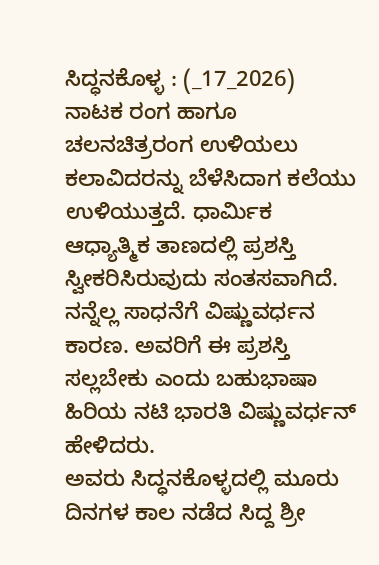ಸಿದ್ಧನಕೊಳ್ಳ : (_17_2026)
ನಾಟಕ ರಂಗ ಹಾಗೂ ಚಲನಚಿತ್ರರಂಗ ಉಳಿಯಲು ಕಲಾವಿದರನ್ನು ಬೆಳೆಸಿದಾಗ ಕಲೆಯು ಉಳಿಯುತ್ತದೆ. ಧಾರ್ಮಿಕ ಆಧ್ಯಾತ್ಮಿಕ ತಾಣದಲ್ಲಿ ಪ್ರಶಸ್ತಿ ಸ್ವೀಕರಿಸಿರುವುದು ಸಂತಸವಾಗಿದೆ. ನನ್ನೆಲ್ಲ ಸಾಧನೆಗೆ ವಿಷ್ಣುವರ್ಧನ ಕಾರಣ. ಅವರಿಗೆ ಈ ಪ್ರಶಸ್ತಿ ಸಲ್ಲಬೇಕು ಎಂದು ಬಹುಭಾಷಾ ಹಿರಿಯ ನಟಿ ಭಾರತಿ ವಿಷ್ಣುವರ್ಧನ್ ಹೇಳಿದರು.
ಅವರು ಸಿದ್ಧನಕೊಳ್ಳದಲ್ಲಿ ಮೂರು ದಿನಗಳ ಕಾಲ ನಡೆದ ಸಿದ್ದ ಶ್ರೀ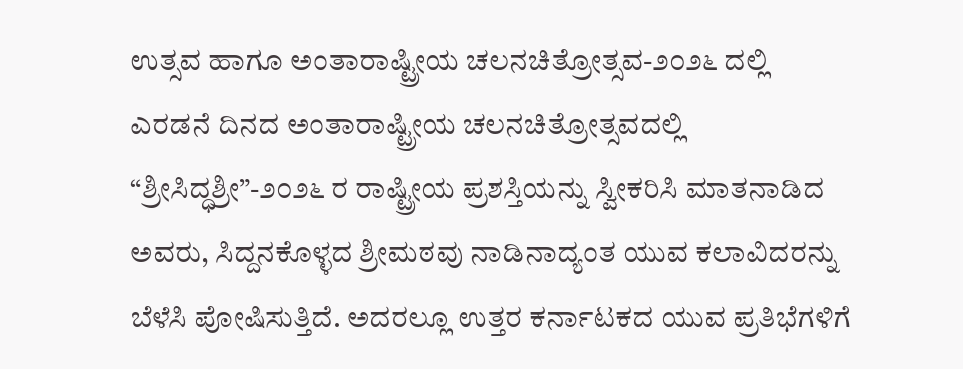ಉತ್ಸವ ಹಾಗೂ ಅಂತಾರಾಷ್ಟ್ರೀಯ ಚಲನಚಿತ್ರೋತ್ಸವ-೨೦೨೬ ದಲ್ಲಿ ಎರಡನೆ ದಿನದ ಅಂತಾರಾಷ್ಟ್ರೀಯ ಚಲನಚಿತ್ರೋತ್ಸವದಲ್ಲಿ “ಶ್ರೀಸಿದ್ಧಶ್ರೀ”-೨೦೨೬ ರ ರಾಷ್ಟ್ರೀಯ ಪ್ರಶಸ್ತಿಯನ್ನು ಸ್ವೀಕರಿಸಿ ಮಾತನಾಡಿದ ಅವರು, ಸಿದ್ದನಕೊಳ್ಳದ ಶ್ರೀಮಠವು ನಾಡಿನಾದ್ಯಂತ ಯುವ ಕಲಾವಿದರನ್ನು ಬೆಳೆಸಿ ಪೋಷಿಸುತ್ತಿದೆ. ಅದರಲ್ಲೂ ಉತ್ತರ ಕರ್ನಾಟಕದ ಯುವ ಪ್ರತಿಭೆಗಳಿಗೆ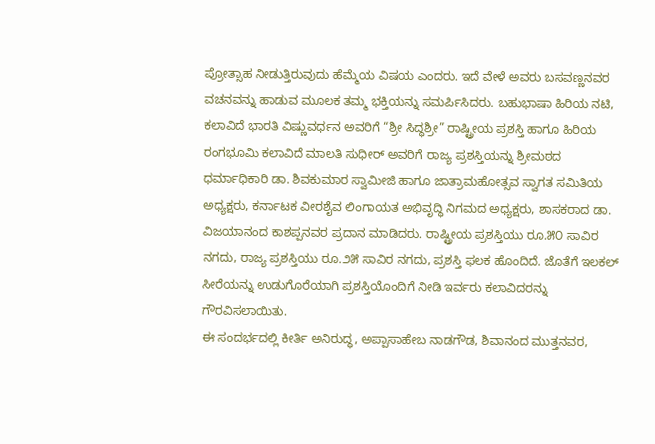ಪ್ರೋತ್ಸಾಹ ನೀಡುತ್ತಿರುವುದು ಹೆಮ್ಮೆಯ ವಿಷಯ ಎಂದರು. ಇದೆ ವೇಳೆ ಅವರು ಬಸವಣ್ಣನವರ ವಚನವನ್ನು ಹಾಡುವ ಮೂಲಕ ತಮ್ಮ ಭಕ್ತಿಯನ್ನು ಸಮರ್ಪಿಸಿದರು. ಬಹುಭಾಷಾ ಹಿರಿಯ ನಟಿ, ಕಲಾವಿದೆ ಭಾರತಿ ವಿಷ್ಣುವರ್ಧನ ಅವರಿಗೆ “ಶ್ರೀ ಸಿದ್ಧಶ್ರೀ” ರಾಷ್ಟ್ರೀಯ ಪ್ರಶಸ್ತಿ ಹಾಗೂ ಹಿರಿಯ ರಂಗಭೂಮಿ ಕಲಾವಿದೆ ಮಾಲತಿ ಸುಧೀರ್ ಅವರಿಗೆ ರಾಜ್ಯ ಪ್ರಶಸ್ತಿಯನ್ನು ಶ್ರೀಮಠದ ಧರ್ಮಾಧಿಕಾರಿ ಡಾ. ಶಿವಕುಮಾರ ಸ್ವಾಮೀಜಿ ಹಾಗೂ ಜಾತ್ರಾಮಹೋತ್ಸವ ಸ್ವಾಗತ ಸಮಿತಿಯ ಅಧ್ಯಕ್ಷರು, ಕರ್ನಾಟಕ ವೀರಶೈವ ಲಿಂಗಾಯತ ಅಭಿವೃದ್ಧಿ ನಿಗಮದ ಅಧ್ಯಕ್ಷರು, ಶಾಸಕರಾದ ಡಾ. ವಿಜಯಾನಂದ ಕಾಶಪ್ಪನವರ ಪ್ರದಾನ ಮಾಡಿದರು. ರಾಷ್ಟ್ರೀಯ ಪ್ರಶಸ್ತಿಯು ರೂ.೫೦ ಸಾವಿರ ನಗದು, ರಾಜ್ಯ ಪ್ರಶಸ್ತಿಯು ರೂ.೨೫ ಸಾವಿರ ನಗದು, ಪ್ರಶಸ್ತಿ ಫಲಕ ಹೊಂದಿದೆ. ಜೊತೆಗೆ ಇಲಕಲ್ ಸೀರೆಯನ್ನು ಉಡುಗೊರೆಯಾಗಿ ಪ್ರಶಸ್ತಿಯೊಂದಿಗೆ ನೀಡಿ ಇರ್ವರು ಕಲಾವಿದರನ್ನು ಗೌರವಿಸಲಾಯಿತು.
ಈ ಸಂದರ್ಭದಲ್ಲಿ ಕೀರ್ತಿ ಅನಿರುದ್ಧ, ಅಪ್ಪಾಸಾಹೇಬ ನಾಡಗೌಡ, ಶಿವಾನಂದ ಮುತ್ತನವರ,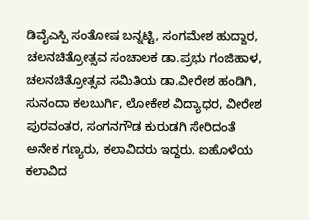ಡಿವೈಎಸ್ಪಿ ಸಂತೋಷ ಬನ್ನಟ್ಟಿ, ಸಂಗಮೇಶ ಹುದ್ದಾರ, ಚಲನಚಿತ್ರೋತ್ಸವ ಸಂಚಾಲಕ ಡಾ.ಪ್ರಭು ಗಂಜಿಹಾಳ, ಚಲನಚಿತ್ರೋತ್ಸವ ಸಮಿತಿಯ ಡಾ.ವೀರೇಶ ಹಂಡಿಗಿ, ಸುನಂದಾ ಕಲಬುರ್ಗಿ, ಲೋಕೇಶ ವಿದ್ಯಾಧರ, ವೀರೇಶ ಪುರವಂತರ, ಸಂಗನಗೌಡ ಕುರುಡಗಿ ಸೇರಿದಂತೆ ಅನೇಕ ಗಣ್ಯರು, ಕಲಾವಿದರು ಇದ್ದರು. ಐಹೊಳೆಯ ಕಲಾವಿದ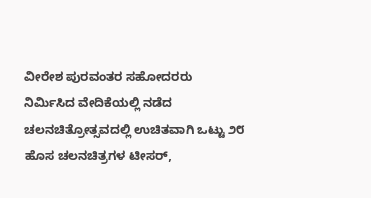ವೀರೇಶ ಪುರವಂತರ ಸಹೋದರರು ನಿರ್ಮಿಸಿದ ವೇದಿಕೆಯಲ್ಲಿ ನಡೆದ ಚಲನಚಿತ್ರೋತ್ಸವದಲ್ಲಿ ಉಚಿತವಾಗಿ ಒಟ್ಟು ೨೮ ಹೊಸ ಚಲನಚಿತ್ರಗಳ ಟೀಸರ್,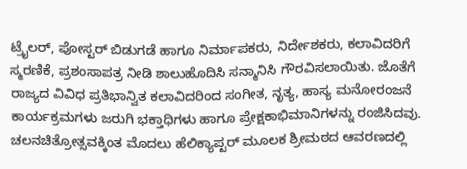ಟ್ರೈಲರ್, ಪೋಸ್ಟರ್ ಬಿಡುಗಡೆ ಹಾಗೂ ನಿರ್ಮಾಪಕರು, ನಿರ್ದೇಶಕರು, ಕಲಾವಿದರಿಗೆ ಸ್ಮರಣಿಕೆ, ಪ್ರಶಂಸಾಪತ್ರ ನೀಡಿ ಶಾಲುಹೊದಿಸಿ ಸನ್ಮಾನಿಸಿ ಗೌರವಿಸಲಾಯಿತು. ಜೊತೆಗೆ ರಾಜ್ಯದ ವಿವಿಧ ಪ್ರತಿಭಾನ್ವಿತ ಕಲಾವಿದರಿಂದ ಸಂಗೀತ, ನೃತ್ಯ, ಹಾಸ್ಯ ಮನೋರಂಜನೆ ಕಾರ್ಯಕ್ರಮಗಳು ಜರುಗಿ ಭಕ್ತಾಧಿಗಳು ಹಾಗೂ ಪ್ರೇಕ್ಷಕಾಭಿಮಾನಿಗಳನ್ನು ರಂಜಿಸಿದವು. ಚಲನಚಿತ್ರೋತ್ಸವಕ್ಕಿಂತ ಮೊದಲು ಹೆಲಿಕ್ಯಾಪ್ಟರ್ ಮೂಲಕ ಶ್ರೀಮಠದ ಆವರಣದಲ್ಲಿ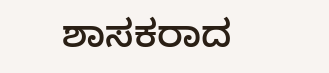ಶಾಸಕರಾದ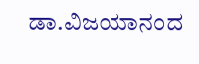ಡಾ.ವಿಜಯಾನಂದ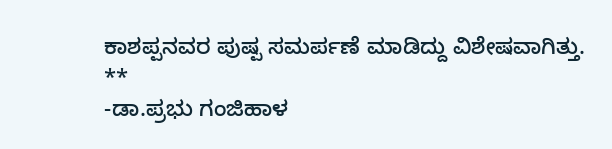ಕಾಶಪ್ಪನವರ ಪುಷ್ಪ ಸಮರ್ಪಣೆ ಮಾಡಿದ್ದು ವಿಶೇಷವಾಗಿತ್ತು.
**
-ಡಾ.ಪ್ರಭು ಗಂಜಿಹಾಳ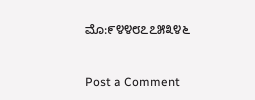ಮೊ:೯೪೪೮೭೭೫೩೪೬



Post a Comment